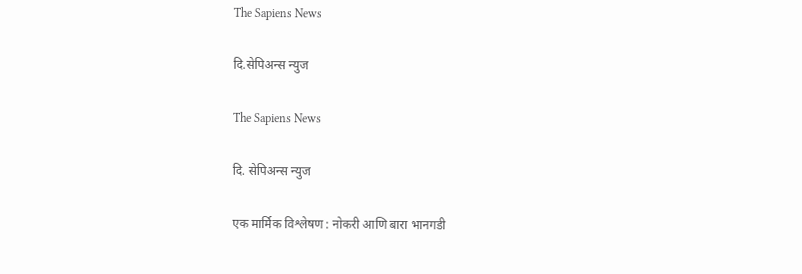The Sapiens News

दि.सेपिअन्स न्युज

The Sapiens News

दि. सेपिअन्स न्युज

एक मार्मिक विश्लेषण : नोकरी आणि बारा भानगडी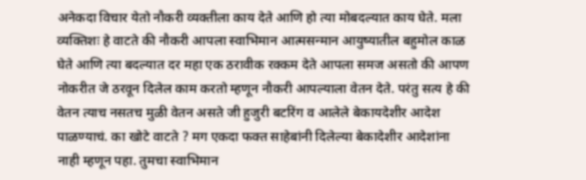अनेकदा विचार येतो नौकरी व्यक्तीला काय देते आणि हो त्या मोबदल्यात काय घेते. मला व्यक्तिशः हे वाटते की नौकरी आपला स्वाभिमान आत्मसन्मान आयुष्यातील बहुमोल काळ घेते आणि त्या बदल्यात दर महा एक ठरावीक रक्कम देते आपला समज असतो की आपण नोकरीत जे ठरवून दिलेल काम करतो म्हणून नौकरी आपल्याला वेतन देते. परंतु सत्य हे की वेतन त्याच नसतच मुळी वेतन असते जी हुजुरी बटरिंग व आलेले बेकायदेशीर आदेश पाळण्याचं. का खोटे वाटते ? मग एकदा फक्त साहेबांनी दिलेल्या बेकादेशीर आदेशांना नाही म्हणून पहा. तुमचा स्वाभिमान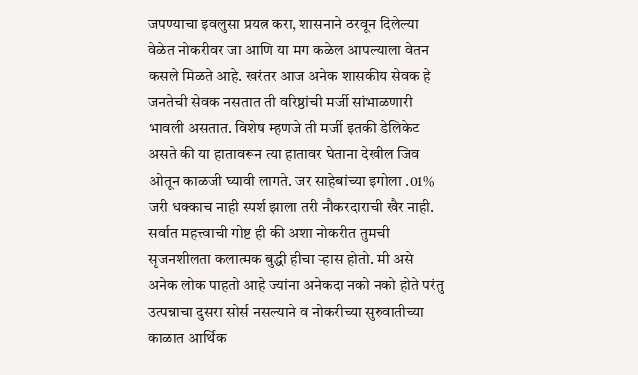जपण्याचा इवलुसा प्रयत्न करा, शासनाने ठरवून दिलेल्या वेळेत नोकरीवर जा आणि या मग कळेल आपल्याला वेतन कसले मिळते आहे. खरंतर आज अनेक शासकीय सेवक हे जनतेची सेवक नसतात ती वरिष्ठांची मर्जी सांभाळणारी भावली असतात. विशेष म्हणजे ती मर्जी इतकी डेलिकेट असते की या हातावरून त्या हातावर घेताना देखील जिव ओतून काळजी घ्यावी लागते. जर साहेबांच्या इगोला .01% जरी धक्काच नाही स्पर्श झाला तरी नौकरदाराची खैर नाही. सर्वात महत्त्वाची गोष्ट ही की अशा नोकरीत तुमची सृजनशीलता कलात्मक बुद्धी हीचा ऱ्हास होतो. मी असे अनेक लोक पाहतो आहे ज्यांना अनेकदा नको नको होते परंतु उत्पन्नाचा दुसरा सोर्स नसल्याने व नोकरीच्या सुरुवातीच्या काळात आर्थिक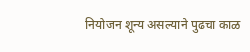नियोजन शून्य असल्याने पुढचा काळ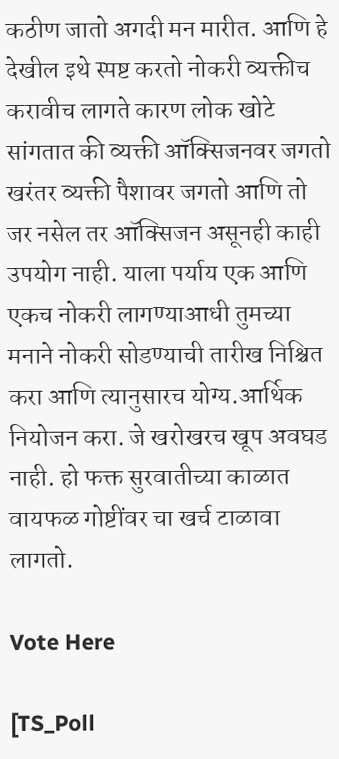कठीण जातो अगदी मन मारीत. आणि हे देखील इथे स्पष्ट करतो नोकरी व्यक्तीच करावीच लागते कारण लोक खोटे सांगतात की व्यक्ती ऑक्सिजनवर जगतो खरंतर व्यक्ती पैशावर जगतो आणि तो जर नसेल तर ऑक्सिजन असूनही काही उपयोग नाही. याला पर्याय एक आणि एकच नोकरी लागण्याआधी तुमच्या मनाने नोकरी सोडण्याची तारीख निश्चित करा आणि त्यानुसारच योग्य.आर्थिक नियोजन करा. जे खरोखरच खूप अवघड नाही. हो फक्त सुरवातीच्या काळात वायफळ गोष्टींवर चा खर्च टाळावा लागतो.

Vote Here

[TS_Poll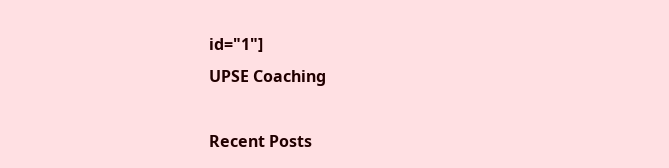id="1"]
UPSE Coaching

Recent Posts